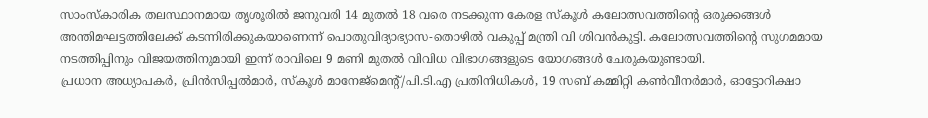സാംസ്കാരിക തലസ്ഥാനമായ തൃശൂരിൽ ജനുവരി 14 മുതൽ 18 വരെ നടക്കുന്ന കേരള സ്കൂൾ കലോത്സവത്തിന്റെ ഒരുക്കങ്ങൾ അന്തിമഘട്ടത്തിലേക്ക് കടന്നിരിക്കുകയാണെന്ന് പൊതുവിദ്യാഭ്യാസ-തൊഴിൽ വകുപ്പ് മന്ത്രി വി ശിവൻകുട്ടി. കലോത്സവത്തിന്റെ സുഗമമായ നടത്തിപ്പിനും വിജയത്തിനുമായി ഇന്ന് രാവിലെ 9 മണി മുതൽ വിവിധ വിഭാഗങ്ങളുടെ യോഗങ്ങൾ ചേരുകയുണ്ടായി.
പ്രധാന അധ്യാപകർ, പ്രിൻസിപ്പൽമാർ, സ്കൂൾ മാനേജ്മെന്റ്/പി.ടി.എ പ്രതിനിധികൾ, 19 സബ് കമ്മിറ്റി കൺവീനർമാർ, ഓട്ടോറിക്ഷാ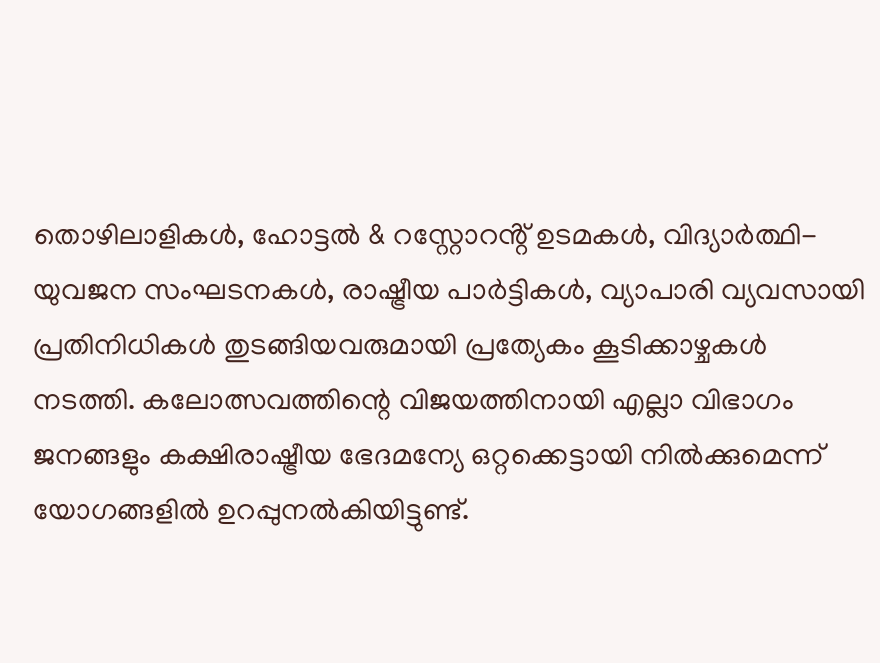തൊഴിലാളികൾ, ഹോട്ടൽ & റസ്റ്റോറൻ്റ് ഉടമകൾ, വിദ്യാർത്ഥി-യുവജന സംഘടനകൾ, രാഷ്ട്രീയ പാർട്ടികൾ, വ്യാപാരി വ്യവസായി പ്രതിനിധികൾ തുടങ്ങിയവരുമായി പ്രത്യേകം കൂടിക്കാഴ്ചകൾ നടത്തി. കലോത്സവത്തിന്റെ വിജയത്തിനായി എല്ലാ വിഭാഗം ജനങ്ങളും കക്ഷിരാഷ്ട്രീയ ഭേദമന്യേ ഒറ്റക്കെട്ടായി നിൽക്കുമെന്ന് യോഗങ്ങളിൽ ഉറപ്പുനൽകിയിട്ടുണ്ട്.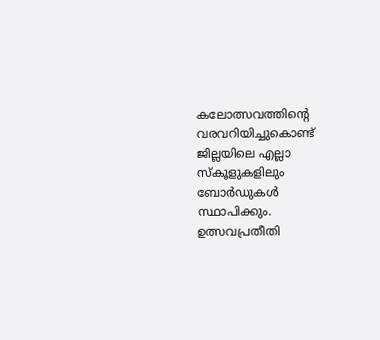കലോത്സവത്തിന്റെ വരവറിയിച്ചുകൊണ്ട് ജില്ലയിലെ എല്ലാ സ്കൂളുകളിലും ബോർഡുകൾ സ്ഥാപിക്കും. ഉത്സവപ്രതീതി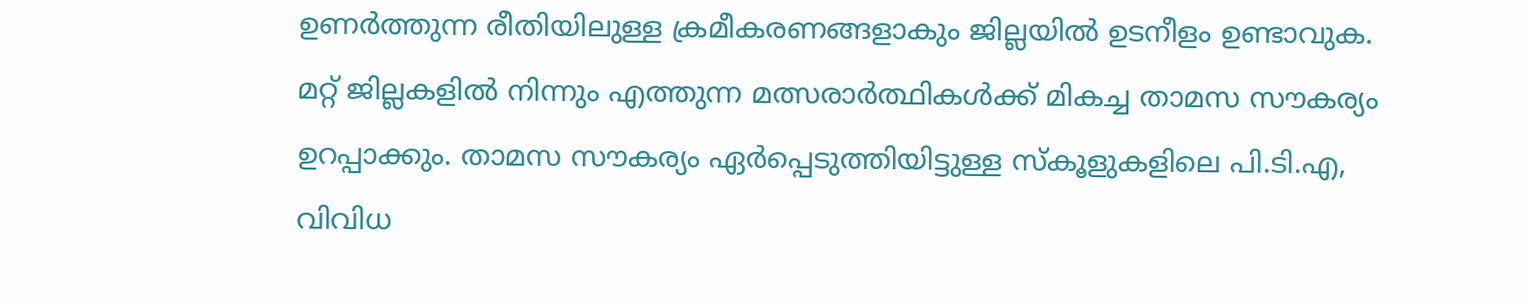ഉണർത്തുന്ന രീതിയിലുള്ള ക്രമീകരണങ്ങളാകും ജില്ലയിൽ ഉടനീളം ഉണ്ടാവുക. മറ്റ് ജില്ലകളിൽ നിന്നും എത്തുന്ന മത്സരാർത്ഥികൾക്ക് മികച്ച താമസ സൗകര്യം ഉറപ്പാക്കും. താമസ സൗകര്യം ഏർപ്പെടുത്തിയിട്ടുള്ള സ്കൂളുകളിലെ പി.ടി.എ, വിവിധ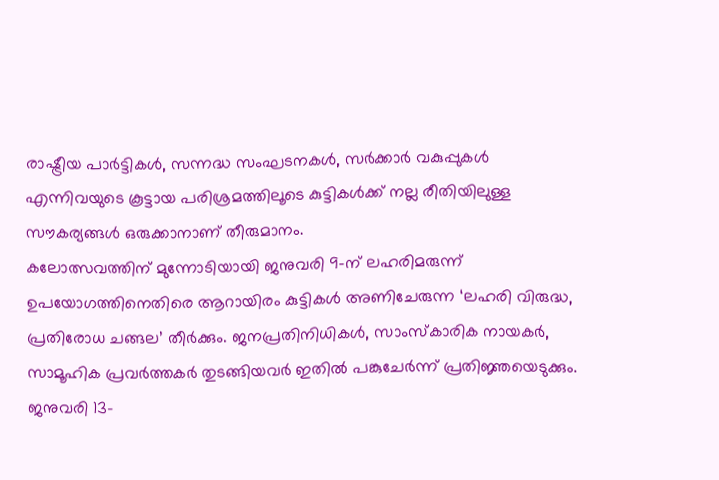രാഷ്ട്രീയ പാർട്ടികൾ, സന്നദ്ധ സംഘടനകൾ, സർക്കാർ വകുപ്പുകൾ എന്നിവയുടെ കൂട്ടായ പരിശ്രമത്തിലൂടെ കുട്ടികൾക്ക് നല്ല രീതിയിലുള്ള സൗകര്യങ്ങൾ ഒരുക്കാനാണ് തീരുമാനം.
കലോത്സവത്തിന് മുന്നോടിയായി ജനുവരി 9-ന് ലഹരിമരുന്ന് ഉപയോഗത്തിനെതിരെ ആറായിരം കുട്ടികൾ അണിചേരുന്ന ‘ലഹരി വിരുദ്ധ, പ്രതിരോധ ചങ്ങല’ തീർക്കും. ജനപ്രതിനിധികൾ, സാംസ്കാരിക നായകർ, സാമൂഹിക പ്രവർത്തകർ തുടങ്ങിയവർ ഇതിൽ പങ്കുചേർന്ന് പ്രതിജ്ഞയെടുക്കും.
ജനുവരി 13-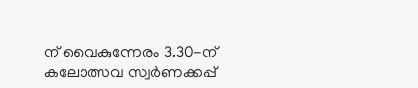ന് വൈകുന്നേരം 3.30-ന് കലോത്സവ സ്വർണക്കപ്പ്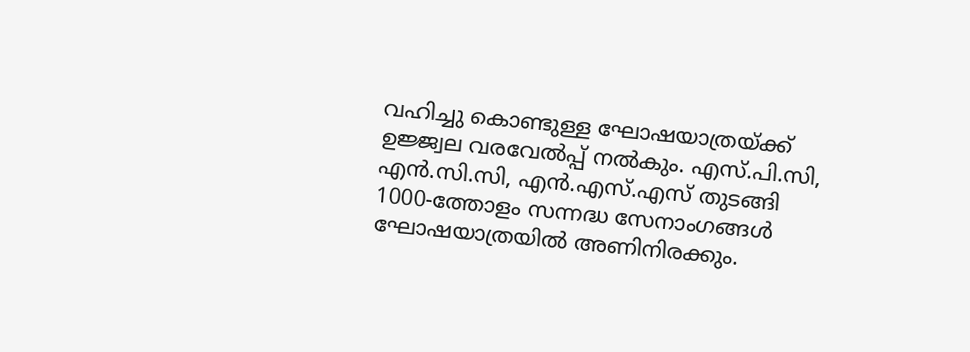വഹിച്ചു കൊണ്ടുള്ള ഘോഷയാത്രയ്ക്ക് ഉജ്ജ്വല വരവേൽപ്പ് നൽകും. എസ്.പി.സി, എൻ.സി.സി, എൻ.എസ്.എസ് തുടങ്ങി 1000-ത്തോളം സന്നദ്ധ സേനാംഗങ്ങൾ ഘോഷയാത്രയിൽ അണിനിരക്കും.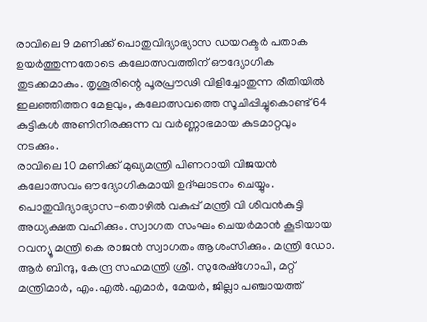രാവിലെ 9 മണിക്ക് പൊതുവിദ്യാഭ്യാസ ഡയറക്ടർ പതാക ഉയർത്തുന്നതോടെ കലോത്സവത്തിന് ഔദ്യോഗിക തുടക്കമാകും. തൃശൂരിന്റെ പൂരപ്രൗഢി വിളിച്ചോതുന്ന രീതിയിൽ ഇലഞ്ഞിത്തറ മേളവും, കലോത്സവത്തെ സൂചിപ്പിച്ചുകൊണ്ട് 64 കുട്ടികൾ അണിനിരക്കുന്ന വ വർണ്ണാഭമായ കുടമാറ്റവും നടക്കും.
രാവിലെ 10 മണിക്ക് മുഖ്യമന്ത്രി പിണറായി വിജയൻ കലോത്സവം ഔദ്യോഗികമായി ഉദ്ഘാടനം ചെയ്യും. പൊതുവിദ്യാഭ്യാസ-തൊഴിൽ വകുപ്പ് മന്ത്രി വി ശിവൻകുട്ടി അധ്യക്ഷത വഹിക്കും. സ്വാഗത സംഘം ചെയർമാൻ കൂടിയായ റവന്യൂ മന്ത്രി കെ രാജൻ സ്വാഗതം ആശംസിക്കും. മന്ത്രി ഡോ. ആർ ബിന്ദു, കേന്ദ്ര സഹമന്ത്രി ശ്രീ. സുരേഷ്ഗോപി, മറ്റ് മന്ത്രിമാർ, എം.എൽ.എമാർ, മേയർ, ജില്ലാ പഞ്ചായത്ത്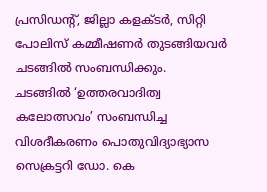പ്രസിഡന്റ്, ജില്ലാ കളക്ടർ, സിറ്റി പോലിസ് കമ്മീഷണർ തുടങ്ങിയവർ ചടങ്ങിൽ സംബന്ധിക്കും.
ചടങ്ങിൽ ‘ഉത്തരവാദിത്വ കലോത്സവം’ സംബന്ധിച്ച വിശദീകരണം പൊതുവിദ്യാഭ്യാസ സെക്രട്ടറി ഡോ. കെ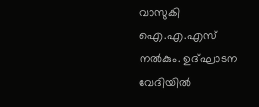വാസുകി ഐ.എ.എസ് നൽകും. ഉദ്ഘാടന വേദിയിൽ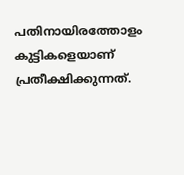പതിനായിരത്തോളം കുട്ടികളെയാണ് പ്രതീക്ഷിക്കുന്നത്.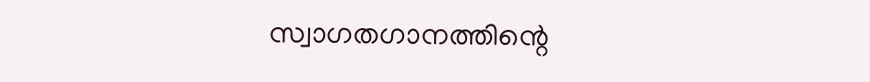സ്വാഗതഗാനത്തിന്റെ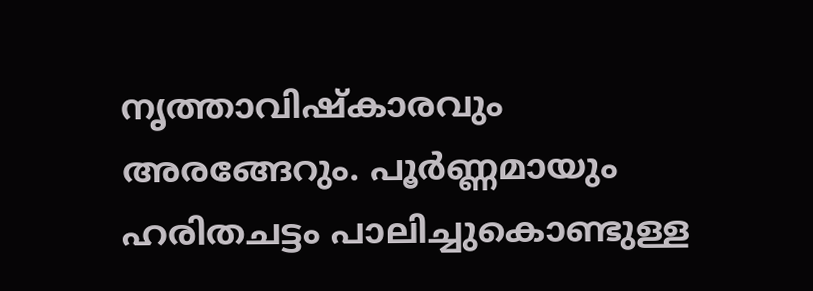നൃത്താവിഷ്കാരവും അരങ്ങേറും. പൂർണ്ണമായും ഹരിതചട്ടം പാലിച്ചുകൊണ്ടുള്ള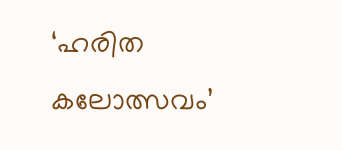‘ഹരിത കലോത്സവം’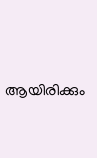ആയിരിക്കും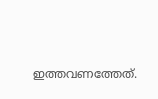ഇത്തവണത്തേത്.